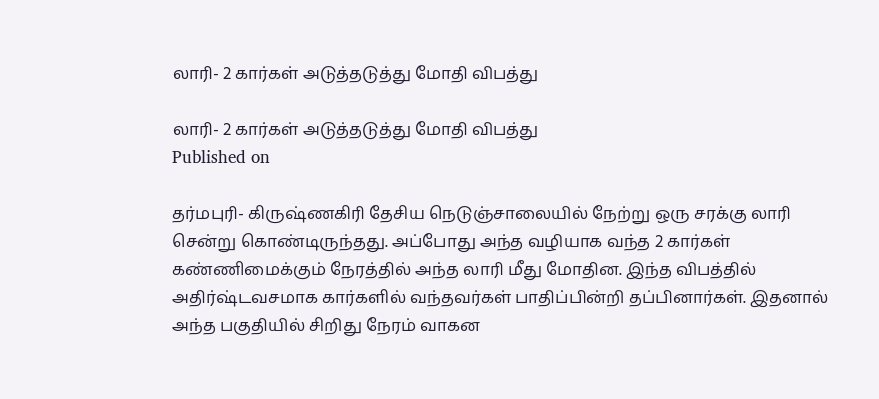லாரி- 2 கார்கள் அடுத்தடுத்து மோதி விபத்து

லாரி- 2 கார்கள் அடுத்தடுத்து மோதி விபத்து
Published on

தர்மபுரி- கிருஷ்ணகிரி தேசிய நெடுஞ்சாலையில் நேற்று ஒரு சரக்கு லாரி சென்று கொண்டிருந்தது. அப்போது அந்த வழியாக வந்த 2 கார்கள் கண்ணிமைக்கும் நேரத்தில் அந்த லாரி மீது மோதின. இந்த விபத்தில் அதிர்ஷ்டவசமாக கார்களில் வந்தவர்கள் பாதிப்பின்றி தப்பினார்கள். இதனால் அந்த பகுதியில் சிறிது நேரம் வாகன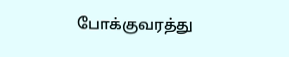போக்குவரத்து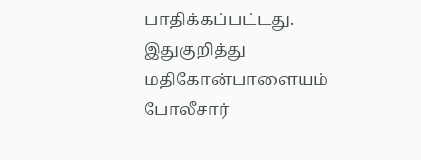பாதிக்கப்பட்டது. இதுகுறித்து மதிகோன்பாளையம் போலீசார்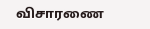விசாரணை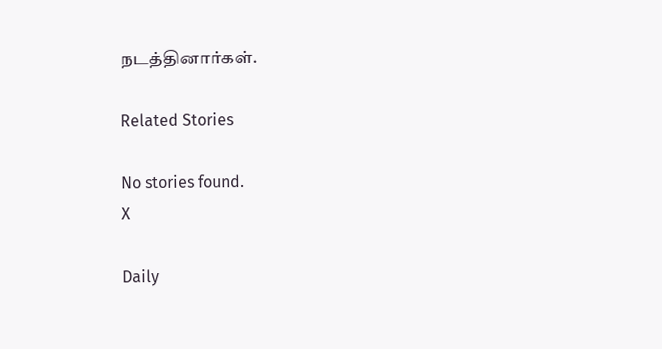நடத்தினார்கள்.

Related Stories

No stories found.
X

Daily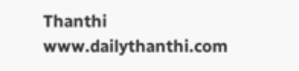Thanthi
www.dailythanthi.com